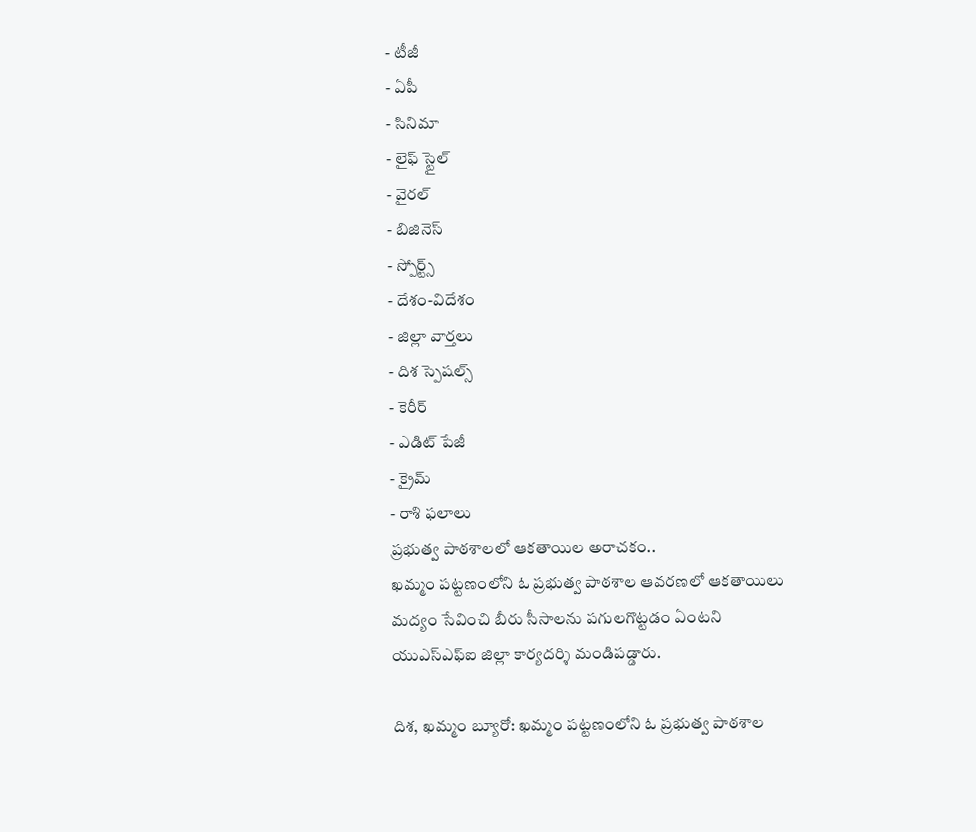- టీజీ
- ఏపీ
- సినిమా
- లైఫ్ స్టైల్
- వైరల్
- బిజినెస్
- స్పోర్ట్స్
- దేశం-విదేశం
- జిల్లా వార్తలు
- దిశ స్పెషల్స్
- కెరీర్
- ఎడిట్ పేజీ
- క్రైమ్
- రాశి ఫలాలు
ప్రభుత్వ పాఠశాలలో ఆకతాయిల అరాచకం..
ఖమ్మం పట్టణంలోని ఓ ప్రభుత్వ పాఠశాల ఆవరణలో ఆకతాయిలు మద్యం సేవించి బీరు సీసాలను పగులగొట్టడం ఏంటని యుఎస్ఎఫ్ఐ జిల్లా కార్యదర్శి మండిపడ్డారు.

దిశ, ఖమ్మం బ్యూరో: ఖమ్మం పట్టణంలోని ఓ ప్రభుత్వ పాఠశాల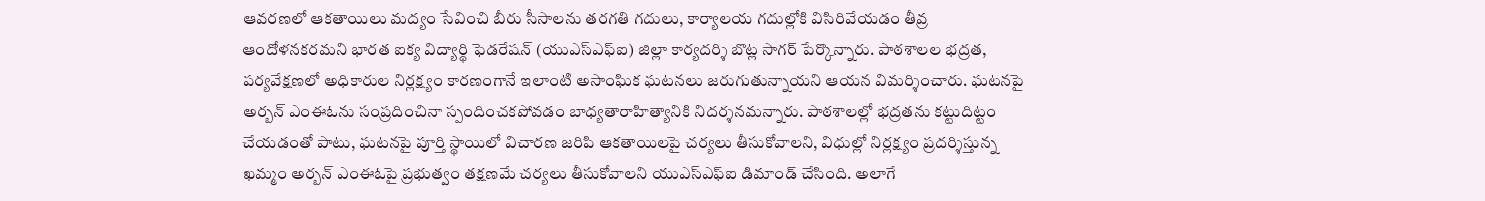ఆవరణలో ఆకతాయిలు మద్యం సేవించి బీరు సీసాలను తరగతి గదులు, కార్యాలయ గదుల్లోకి విసిరివేయడం తీవ్ర ఆందోళనకరమని భారత ఐక్య విద్యార్థి ఫెడరేషన్ (యుఎస్ఎఫ్ఐ) జిల్లా కార్యదర్శి బొట్ల సాగర్ పేర్కొన్నారు. పాఠశాలల భద్రత, పర్యవేక్షణలో అధికారుల నిర్లక్ష్యం కారణంగానే ఇలాంటి అసాంఘిక ఘటనలు జరుగుతున్నాయని ఆయన విమర్శించారు. ఘటనపై అర్బన్ ఎంఈఓను సంప్రదించినా స్పందించకపోవడం బాధ్యతారాహిత్యానికి నిదర్శనమన్నారు. పాఠశాలల్లో భద్రతను కట్టుదిట్టం చేయడంతో పాటు, ఘటనపై పూర్తి స్థాయిలో విచారణ జరిపి ఆకతాయిలపై చర్యలు తీసుకోవాలని, విధుల్లో నిర్లక్ష్యం ప్రదర్శిస్తున్న ఖమ్మం అర్బన్ ఎంఈఓపై ప్రభుత్వం తక్షణమే చర్యలు తీసుకోవాలని యుఎస్ఎఫ్ఐ డిమాండ్ చేసింది. అలాగే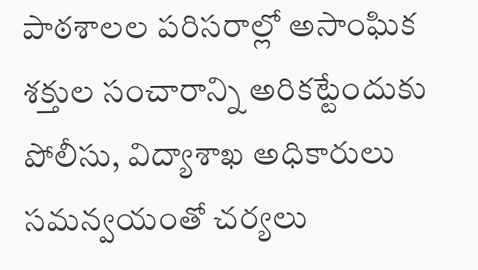పాఠశాలల పరిసరాల్లో అసాంఘిక శక్తుల సంచారాన్ని అరికట్టేందుకు పోలీసు, విద్యాశాఖ అధికారులు సమన్వయంతో చర్యలు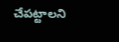చేపట్టాలని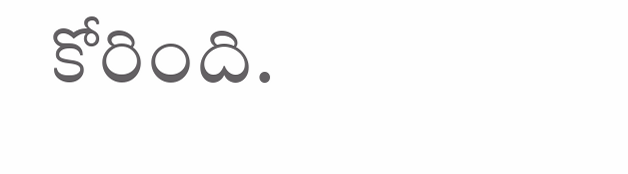కోరింది.